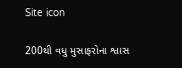Site icon

200થી વધુ મુસાફરોના શ્વાસ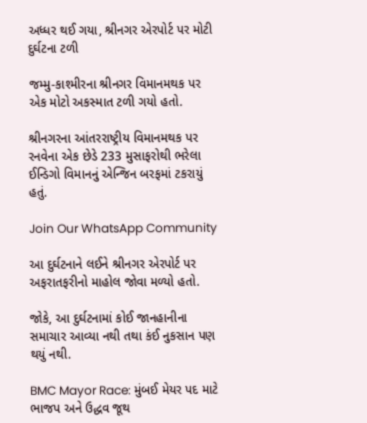અધ્ધર થઈ ગયા, શ્રીનગર એરપોર્ટ પર મોટી દુર્ઘટના ટળી

જમ્મુ-કાશ્મીરના શ્રીનગર વિમાનમથક પર એક મોટો અકસ્માત ટળી ગયો હતો.

શ્રીનગરના આંતરરાષ્ટ્રીય વિમાનમથક પર રનવેના એક છેડે 233 મુસાફરોથી ભરેલા ઈન્ડિગો વિમાનનું એન્જિન બરફમાં ટકરાયું હતું.

Join Our WhatsApp Community

આ દુર્ઘટનાને લઈને શ્રીનગર એરપોર્ટ પર અફરાતફરીનો માહોલ જોવા મળ્યો હતો.

જોકે, આ દુર્ઘટનામાં કોઈ જાનહાનીના સમાચાર આવ્યા નથી તથા કંઈ નુકસાન પણ થયું નથી.

BMC Mayor Race: મુંબઈ મેયર પદ માટે ભાજપ અને ઉદ્ધવ જૂથ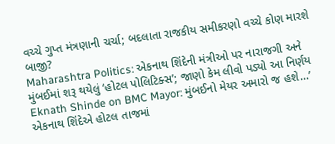વચ્ચે ગુપ્ત મંત્રણાની ચર્ચા; બદલાતા રાજકીય સમીકરણો વચ્ચે કોણ મારશે બાજી?
Maharashtra Politics: એકનાથ શિંદેની મંત્રીઓ પર નારાજગી અને મુંબઈમાં શરૂ થયેલું ‘હોટલ પોલિટિક્સ’; જાણો કેમ લીવો પડ્યો આ નિર્ણય
Eknath Shinde on BMC Mayor: મુંબઈનો મેયર અમારો જ હશે…’ એકનાથ શિંદેએ હોટલ તાજમાં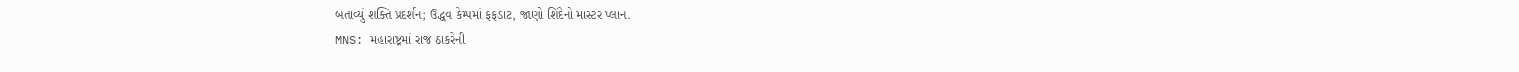બતાવ્યું શક્તિ પ્રદર્શન; ઉદ્ધવ કેમ્પમાં ફફડાટ, જાણો શિંદેનો માસ્ટર પ્લાન.
MNS: મહારાષ્ટ્રમાં રાજ ઠાકરેની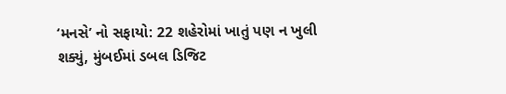‘મનસે’ નો સફાયો: 22 શહેરોમાં ખાતું પણ ન ખુલી શક્યું, મુંબઈમાં ડબલ ડિજિટ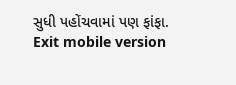સુધી પહોંચવામાં પણ ફાંફા.
Exit mobile version